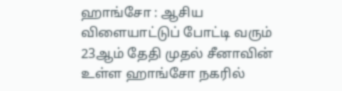ஹாங்சோ : ஆசிய விளையாட்டுப் போட்டி வரும் 23ஆம் தேதி முதல் சீனாவின் உள்ள ஹாங்சோ நகரில்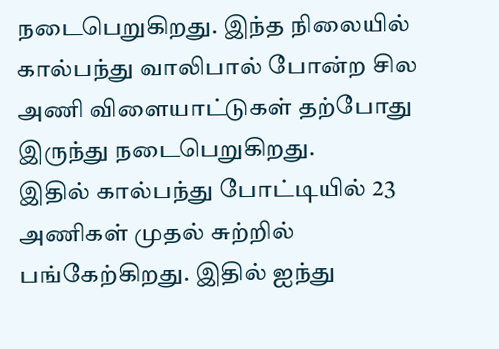நடைபெறுகிறது. இந்த நிலையில் கால்பந்து வாலிபால் போன்ற சில அணி விளையாட்டுகள் தற்போது இருந்து நடைபெறுகிறது.
இதில் கால்பந்து போட்டியில் 23 அணிகள் முதல் சுற்றில் பங்கேற்கிறது. இதில் ஐந்து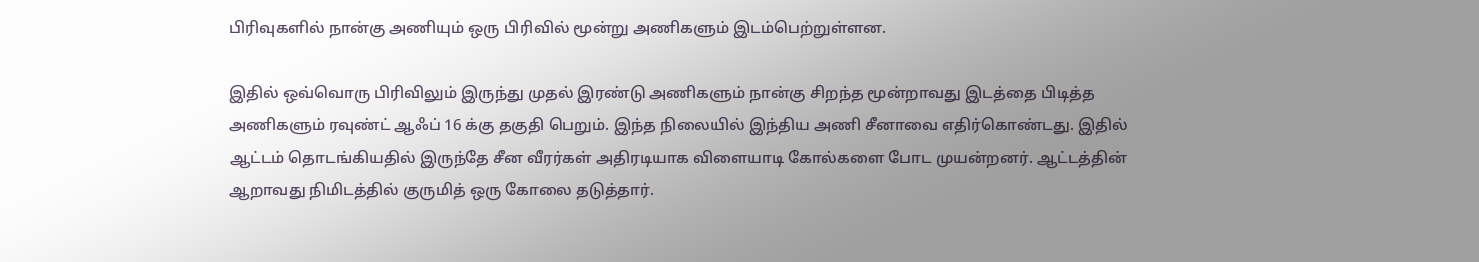பிரிவுகளில் நான்கு அணியும் ஒரு பிரிவில் மூன்று அணிகளும் இடம்பெற்றுள்ளன.

இதில் ஒவ்வொரு பிரிவிலும் இருந்து முதல் இரண்டு அணிகளும் நான்கு சிறந்த மூன்றாவது இடத்தை பிடித்த அணிகளும் ரவுண்ட் ஆஃப் 16 க்கு தகுதி பெறும். இந்த நிலையில் இந்திய அணி சீனாவை எதிர்கொண்டது. இதில் ஆட்டம் தொடங்கியதில் இருந்தே சீன வீரர்கள் அதிரடியாக விளையாடி கோல்களை போட முயன்றனர். ஆட்டத்தின் ஆறாவது நிமிடத்தில் குருமித் ஒரு கோலை தடுத்தார்.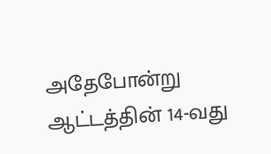அதேபோன்று ஆட்டத்தின் 14-வது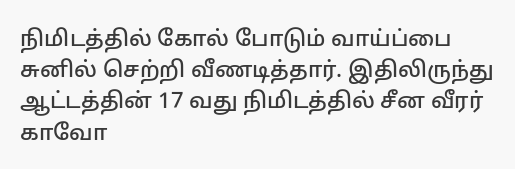நிமிடத்தில் கோல் போடும் வாய்ப்பை சுனில் செற்றி வீணடித்தார். இதிலிருந்து ஆட்டத்தின் 17 வது நிமிடத்தில் சீன வீரர் காவோ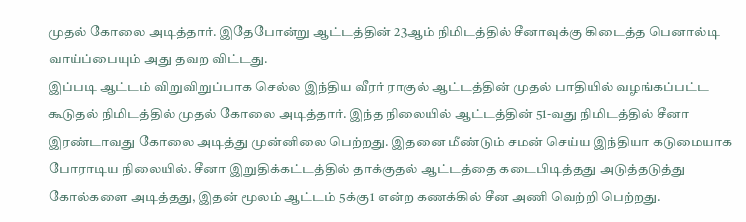முதல் கோலை அடித்தார். இதேபோன்று ஆட்டத்தின் 23ஆம் நிமிடத்தில் சீனாவுக்கு கிடைத்த பெனால்டி வாய்ப்பையும் அது தவற விட்டது.
இப்படி ஆட்டம் விறுவிறுப்பாக செல்ல இந்திய வீரர் ராகுல் ஆட்டத்தின் முதல் பாதியில் வழங்கப்பட்ட கூடுதல் நிமிடத்தில் முதல் கோலை அடித்தார். இந்த நிலையில் ஆட்டத்தின் 51-வது நிமிடத்தில் சீனா இரண்டாவது கோலை அடித்து முன்னிலை பெற்றது. இதனை மீண்டும் சமன் செய்ய இந்தியா கடுமையாக போராடிய நிலையில். சீனா இறுதிக்கட்டத்தில் தாக்குதல் ஆட்டத்தை கடைபிடித்தது அடுத்தடுத்து கோல்களை அடித்தது, இதன் மூலம் ஆட்டம் 5க்கு1 என்ற கணக்கில் சீன அணி வெற்றி பெற்றது.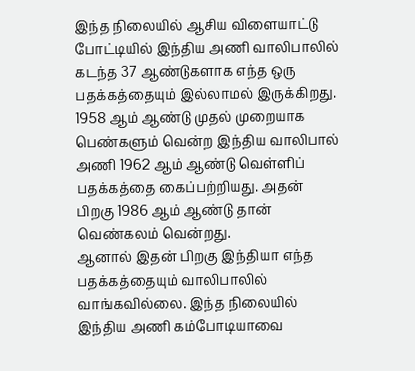இந்த நிலையில் ஆசிய விளையாட்டு போட்டியில் இந்திய அணி வாலிபாலில் கடந்த 37 ஆண்டுகளாக எந்த ஒரு பதக்கத்தையும் இல்லாமல் இருக்கிறது. 1958 ஆம் ஆண்டு முதல் முறையாக பெண்களும் வென்ற இந்திய வாலிபால் அணி 1962 ஆம் ஆண்டு வெள்ளிப் பதக்கத்தை கைப்பற்றியது. அதன் பிறகு 1986 ஆம் ஆண்டு தான் வெண்கலம் வென்றது.
ஆனால் இதன் பிறகு இந்தியா எந்த பதக்கத்தையும் வாலிபாலில் வாங்கவில்லை. இந்த நிலையில் இந்திய அணி கம்போடியாவை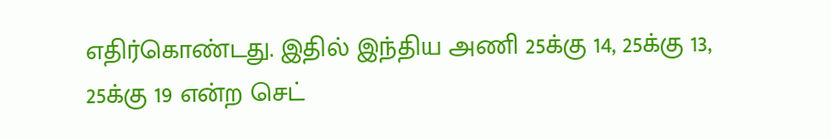எதிர்கொண்டது. இதில் இந்திய அணி 25க்கு 14, 25க்கு 13, 25க்கு 19 என்ற செட்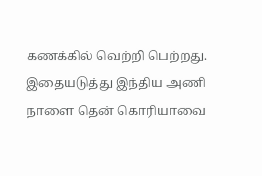கணக்கில் வெற்றி பெற்றது. இதையடுத்து இந்திய அணி நாளை தென் கொரியாவை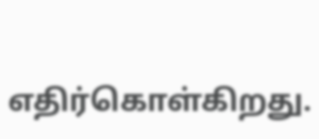எதிர்கொள்கிறது.